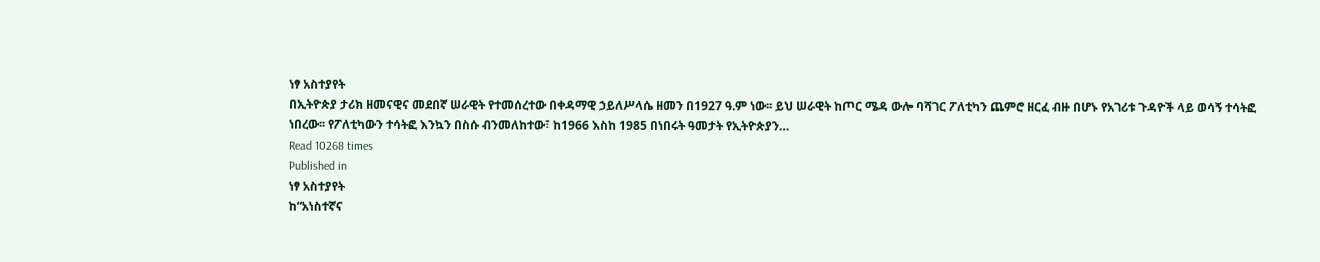ነፃ አስተያየት
በኢትዮጵያ ታሪክ ዘመናዊና መደበኛ ሠራዊት የተመሰረተው በቀዳማዊ ኃይለሥላሴ ዘመን በ1927 ዓ.ም ነው፡፡ ይህ ሠራዊት ከጦር ሜዳ ውሎ ባሻገር ፖለቲካን ጨምሮ ዘርፈ ብዙ በሆኑ የአገሪቱ ጉዳዮች ላይ ወሳኝ ተሳትፎ ነበረው፡፡ የፖለቲካውን ተሳትፎ እንኳን በስሱ ብንመለከተው፣ ከ1966 እስከ 1985 በነበሩት ዓመታት የኢትዮጵያን…
Read 10268 times
Published in
ነፃ አስተያየት
ከ“አነስተኛና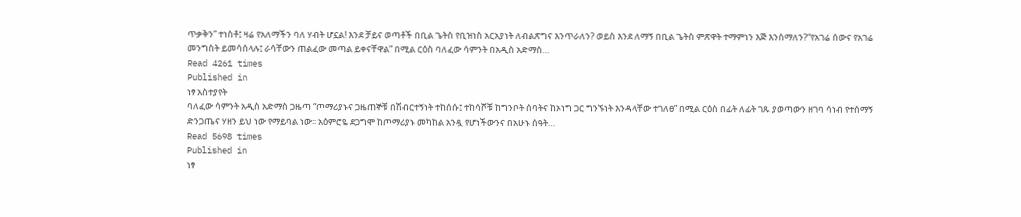ጥቃቅን” ተነስቶ፤ ዛሬ የአለማችን ባለ ሃብት ሆኗል! እንደ ቻይና ወጣቶች በቢል ጌትስ የቢዝነስ አርአያነት ለብልጽግና እንጥራለን? ወይስ እንደ ለማኝ በቢል ጌትስ ምጽዋት ተማምነን እጅ እንስማለን?“የአገሬ ሰውና የአገሬ መንግስት ይመሳሰላሉ፤ ራሳቸውን ጠልፈው መጣል ይቀናቸዋል” በሚል ርዕስ ባለፈው ሳምንት በአዲስ አድማስ…
Read 4261 times
Published in
ነፃ አስተያየት
ባለፈው ሳምንት አዲስ አድማስ ጋዜጣ “ጦማሪያኑና ጋዜጠኞቹ በሽብርተኝነት ተከሰሱ፤ ተከሳሾቹ ከግንቦት ሰባትና ከኦነግ ጋር ግንኙነት እንዳላቸው ተገለፀ” በሚል ርዕስ በፊት ለፊት ገጹ ያወጣውን ዘገባ ሳነብ የተሰማኝ ድንጋጤና ሃዘን ይህ ነው የማይባል ነው፡፡ አዕምሮዬ ደጋግሞ ከጦማሪያኑ መካከል አንዷ የሆነችውንና በአሁኑ ሰዓት…
Read 5698 times
Published in
ነፃ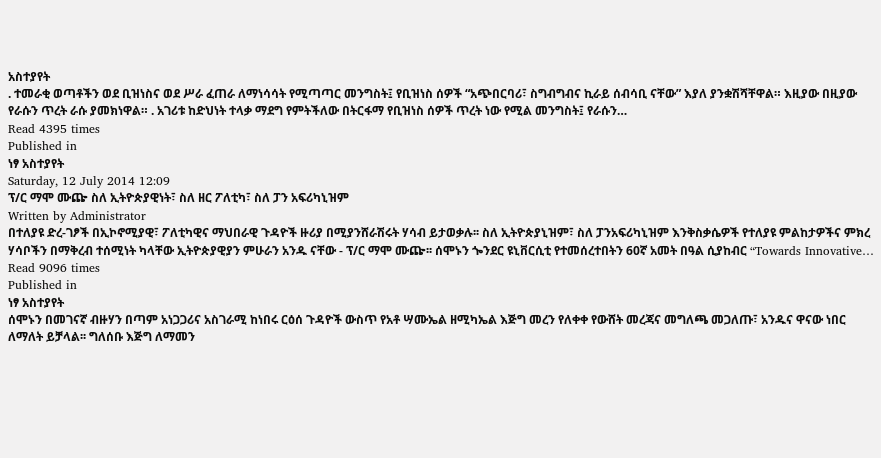አስተያየት
. ተመራቂ ወጣቶችን ወደ ቢዝነስና ወደ ሥራ ፈጠራ ለማነሳሳት የሚጣጣር መንግስት፤ የቢዝነስ ሰዎች “አጭበርባሪ፣ ስግብግብና ኪራይ ሰብሳቢ ናቸው” እያለ ያንቋሽሻቸዋል። እዚያው በዚያው የራሱን ጥረት ራሱ ያመክነዋል። . አገሪቱ ከድህነት ተላቃ ማደግ የምትችለው በትርፋማ የቢዝነስ ሰዎች ጥረት ነው የሚል መንግስት፤ የራሱን…
Read 4395 times
Published in
ነፃ አስተያየት
Saturday, 12 July 2014 12:09
ፕ/ር ማሞ ሙጬ ስለ ኢትዮጵያዊነት፣ ስለ ዘር ፖለቲካ፣ ስለ ፓን አፍሪካኒዝም
Written by Administrator
በተለያዩ ድረ-ገፆች በኢኮኖሚያዊ፣ ፖለቲካዊና ማህበራዊ ጉዳዮች ዙሪያ በሚያንሸራሽሩት ሃሳብ ይታወቃሉ፡፡ ስለ ኢትዮጵያኒዝም፣ ስለ ፓንአፍሪካኒዝም እንቅስቃሴዎች የተለያዩ ምልከታዎችና ምክረ ሃሳቦችን በማቅረብ ተሰሚነት ካላቸው ኢትዮጵያዊያን ምሁራን አንዱ ናቸው - ፕ/ር ማሞ ሙጬ፡፡ ሰሞኑን ጐንደር ዩኒቨርሲቲ የተመሰረተበትን 60ኛ አመት በዓል ሲያከብር “Towards Innovative…
Read 9096 times
Published in
ነፃ አስተያየት
ሰሞኑን በመገናኛ ብዙሃን በጣም አነጋጋሪና አስገራሚ ከነበሩ ርዕሰ ጉዳዮች ውስጥ የአቶ ሣሙኤል ዘሚካኤል እጅግ መረን የለቀቀ የውሸት መረጃና መግለጫ መጋለጡ፣ አንዱና ዋናው ነበር ለማለት ይቻላል፡፡ ግለሰቡ እጅግ ለማመን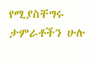የሚያስቸግሩ ታምራቶችን ሁሉ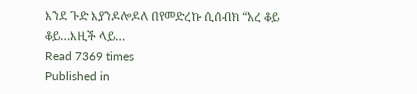እንደ ጉድ እያንዶሎዶለ በየመድረኩ ሲሰብክ “አረ ቆይ ቆይ…እዚች ላይ…
Read 7369 times
Published in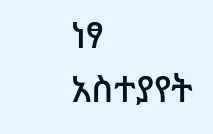ነፃ አስተያየት